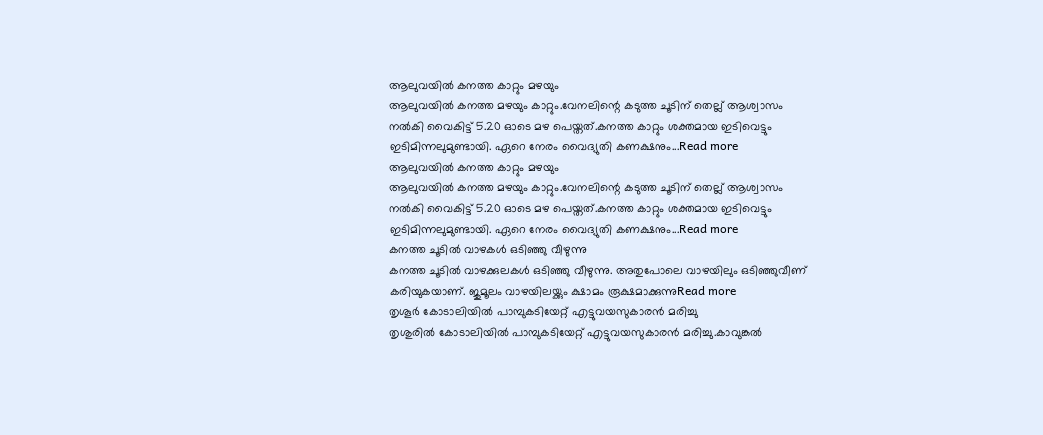ആലുവയിൽ കനത്ത കാറ്റും മഴയും
ആലുവയിൽ കനത്ത മഴയും കാറ്റും.വേനലിന്റെ കടുത്ത ചൂടിന് തെല്ല് ആശ്വാസം നൽകി വൈകിട്ട് 5.20 ഓടെ മഴ പെയ്തത്.കനത്ത കാറ്റും ശക്തമായ ഇടിവെട്ടും ഇടിമിന്നലുമുണ്ടായി. ഏറെ നേരം വൈദ്യുതി കണക്ഷനും...Read more
ആലുവയിൽ കനത്ത കാറ്റും മഴയും
ആലുവയിൽ കനത്ത മഴയും കാറ്റും.വേനലിന്റെ കടുത്ത ചൂടിന് തെല്ല് ആശ്വാസം നൽകി വൈകിട്ട് 5.20 ഓടെ മഴ പെയ്തത്.കനത്ത കാറ്റും ശക്തമായ ഇടിവെട്ടും ഇടിമിന്നലുമുണ്ടായി. ഏറെ നേരം വൈദ്യുതി കണക്ഷനും...Read more
കനത്ത ചൂടിൽ വാഴകൾ ഒടിഞ്ഞു വീഴുന്നു
കനത്ത ചൂടിൽ വാഴക്കുലകൾ ഒടിഞ്ഞു വീഴുന്നു. അതുപോലെ വാഴയിലും ഒടിഞ്ഞുവീണ് കരിയുകയാണ്. ജുമൂലം വാഴയിലയ്ക്കും ക്ഷാമം രൂക്ഷമാക്കുന്നുRead more
തൃശൂർ കോടാലിയിൽ പാമ്പുകടിയേറ്റ് എട്ടുവയസുകാരൻ മരിച്ചു
തൃശുരിൽ കോടാലിയിൽ പാമ്പുകടിയേറ്റ് എട്ടുവയസുകാരൻ മരിച്ചു.കാവുങ്കൽ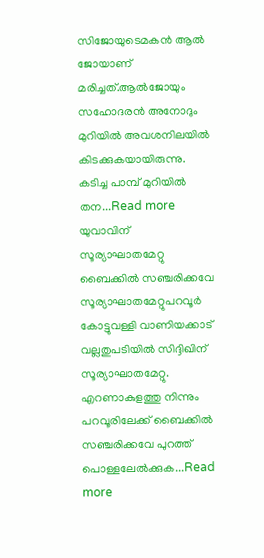സിജോയുടെമകൻ ആൽ ജോയാണ് മരിച്ചത്.ആൽജോയും സഹോദരൻ അനോദും മുറിയിൽ അവശനിലയിൽ കിടക്കുകയായിരുന്നു. കടിച്ച പാമ്പ് മുറിയിൽ തന...Read more
യുവാവിന് സൂര്യാഘാതമേറ്റു
ബൈക്കിൽ സഞ്ചരിക്കവേ സൂര്യാഘാതമേറ്റുപറവൂർ കോട്ടുവള്ളി വാണിയക്കാട് വല്ലതുപടിയിൽ സിദ്ദിഖിന് സൂര്യാഘാതമേറ്റു. എറണാകുളത്തു നിന്നും പറവൂരിലേക്ക് ബൈക്കിൽ സഞ്ചരിക്കവേ പുറത്ത് പൊള്ളലേൽക്കുക...Read more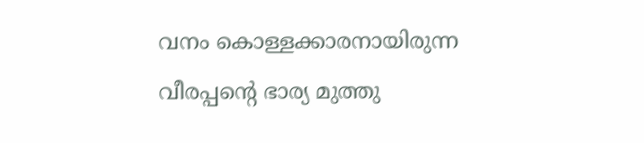വനം കൊള്ളക്കാരനായിരുന്ന വീരപ്പന്റെ ഭാര്യ മുത്തു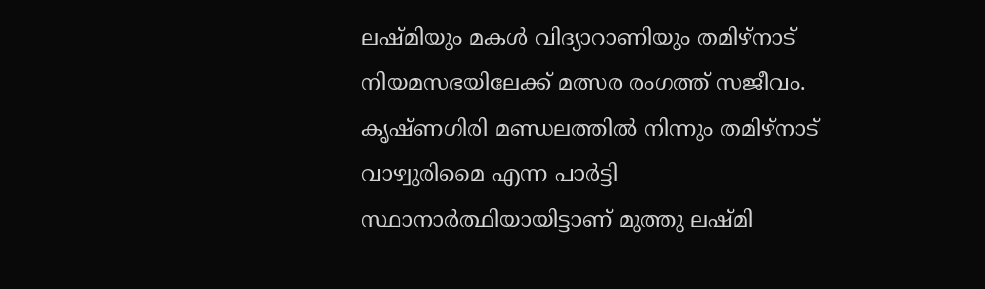ലഷ്മിയും മകൾ വിദ്യാറാണിയും തമിഴ്നാട് നിയമസഭയിലേക്ക് മത്സര രംഗത്ത് സജീവം. കൃഷ്ണഗിരി മണ്ഡലത്തിൽ നിന്നും തമിഴ്നാട് വാഴ്വുരിമൈ എന്ന പാർട്ടി സ്ഥാനാർത്ഥിയായിട്ടാണ് മുത്തു ലഷ്മി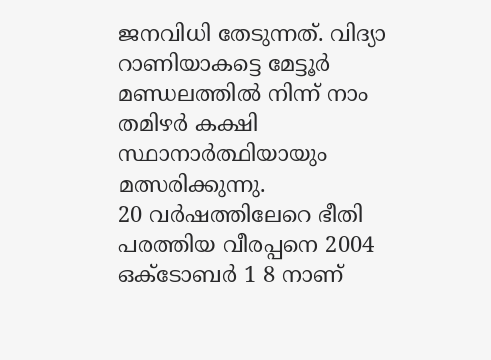ജനവിധി തേടുന്നത്. വിദ്യാ റാണിയാകട്ടെ മേട്ടൂർ മണ്ഡലത്തിൽ നിന്ന് നാം തമിഴർ കക്ഷി സ്ഥാനാർത്ഥിയായും മത്സരിക്കുന്നു.
20 വർഷത്തിലേറെ ഭീതി പരത്തിയ വീരപ്പനെ 2004 ഒക്ടോബർ 1 8 നാണ്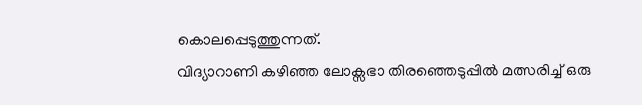കൊലപ്പെടുത്തുന്നത്.
വിദ്യാറാണി കഴിഞ്ഞ ലോക്സഭാ തിരഞ്ഞെടുപ്പിൽ മത്സരിച്ച് ഒരു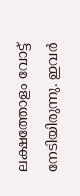ലക്ഷത്തോളം വോട്ട് നേടിയിരുന്നു. ഇവർ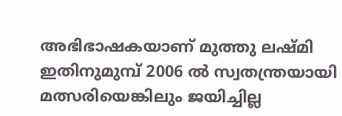അഭിഭാഷകയാണ് മുത്തു ലഷ്മി ഇതിനുമുമ്പ് 2006 ൽ സ്വതന്ത്രയായി മത്സരിയെങ്കിലും ജയിച്ചില്ല